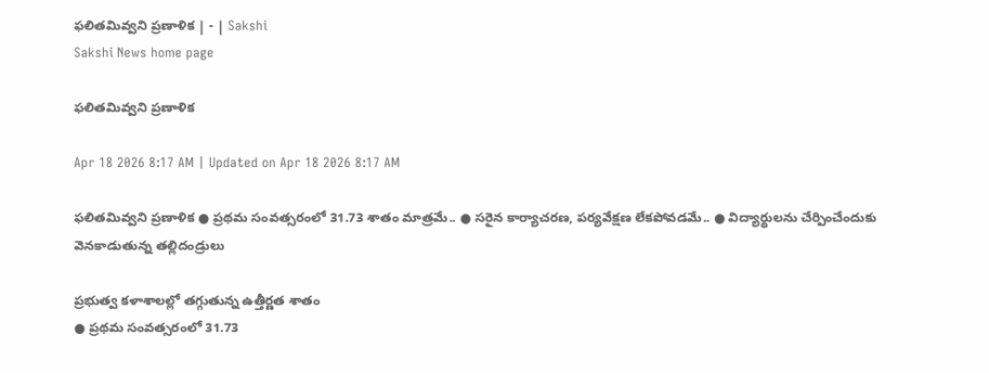ఫలితమివ్వని ప్రణాళిక | - | Sakshi
Sakshi News home page

ఫలితమివ్వని ప్రణాళిక

Apr 18 2026 8:17 AM | Updated on Apr 18 2026 8:17 AM

ఫలితమివ్వని ప్రణాళిక ● ప్రథమ సంవత్సరంలో 31.73 శాతం మాత్రమే.. ● సరైన కార్యాచరణ, పర్యవేక్షణ లేకపోవడమే.. ● విద్యార్థులను చేర్పించేందుకు వెనకాడుతున్న తల్లిదండ్రులు

ప్రభుత్వ కళాశాలల్లో తగ్గుతున్న ఉత్తీర్ణత శాతం
● ప్రథమ సంవత్సరంలో 31.73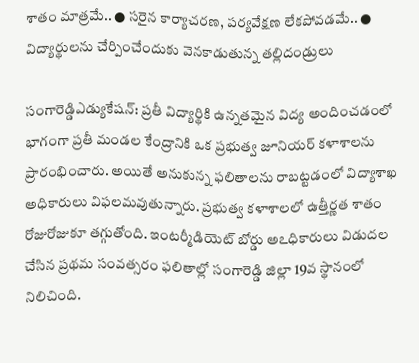శాతం మాత్రమే.. ● సరైన కార్యాచరణ, పర్యవేక్షణ లేకపోవడమే.. ● విద్యార్థులను చేర్పించేందుకు వెనకాడుతున్న తల్లిదండ్రులు

సంగారెడ్డిఎడ్యుకేషన్‌: ప్రతీ విద్యార్థికి ఉన్నతమైన విద్య అందించడంలో భాగంగా ప్రతీ మండల కేంద్రానికి ఒక ప్రభుత్వ జూనియర్‌ కళాశాలను ప్రారంభించారు. అయితే అనుకున్న ఫలితాలను రాబట్టడంలో విద్యాశాఖ అధికారులు విఫలమవుతున్నారు. ప్రభుత్వ కళాశాలలో ఉత్తీర్ణత శాతం రోజురోజుకూ తగ్గుతోంది. ఇంటర్మీడియెట్‌ బోర్డు అఽధికారులు విడుదల చేసిన ప్రథమ సంవత్సరం ఫలితాల్లో సంగారెడ్డి జిల్లా 19వ స్థానంలో నిలిచింది.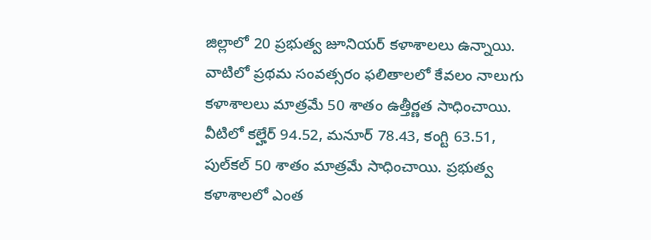జిల్లాలో 20 ప్రభుత్వ జూనియర్‌ కళాశాలలు ఉన్నాయి. వాటిలో ప్రథమ సంవత్సరం ఫలితాలలో కేవలం నాలుగు కళాశాలలు మాత్రమే 50 శాతం ఉత్తీర్ణత సాధించాయి. వీటిలో కల్హేర్‌ 94.52, మనూర్‌ 78.43, కంగ్టి 63.51, పుల్‌కల్‌ 50 శాతం మాత్రమే సాధించాయి. ప్రభుత్వ కళాశాలలో ఎంత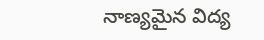నాణ్యమైన విద్య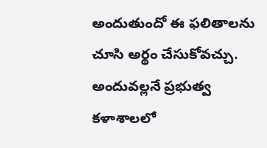అందుతుందో ఈ ఫలితాలను చూసి అర్థం చేసుకోవచ్చు. అందువల్లనే ప్రభుత్వ కళాశాలలో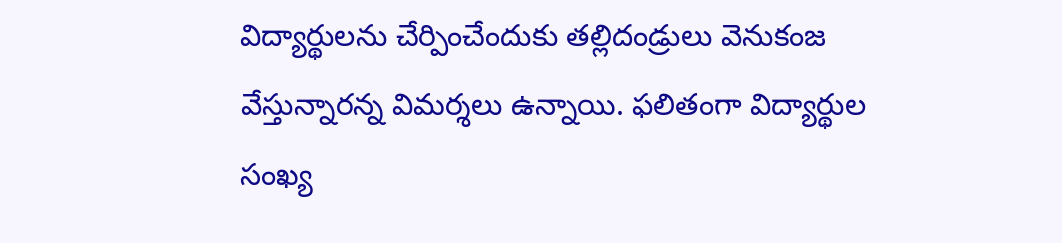విద్యార్థులను చేర్పించేందుకు తల్లిదండ్రులు వెనుకంజ వేస్తున్నారన్న విమర్శలు ఉన్నాయి. ఫలితంగా విద్యార్థుల సంఖ్య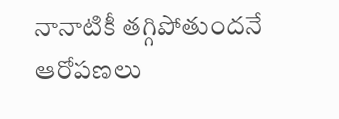నానాటికీ తగ్గిపోతుందనే ఆరోపణలు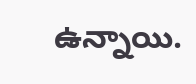ఉన్నాయి.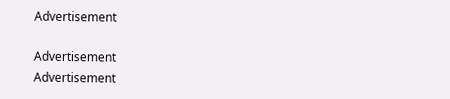Advertisement

Advertisement
Advertisement